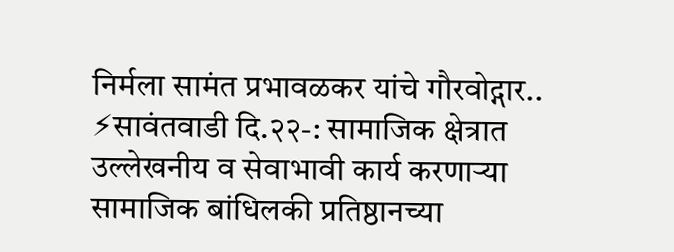निर्मला सामंत प्रभावळकर यांचे गौरवोद्गार..
⚡सावंतवाडी दि.२२-: सामाजिक क्षेत्रात उल्लेखनीय व सेवाभावी कार्य करणाऱ्या सामाजिक बांधिलकी प्रतिष्ठानच्या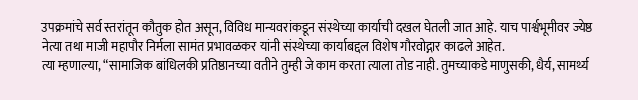उपक्रमांचे सर्व स्तरांतून कौतुक होत असून, विविध मान्यवरांकडून संस्थेच्या कार्याची दखल घेतली जात आहे. याच पार्श्वभूमीवर ज्येष्ठ नेत्या तथा माजी महापौर निर्मला सामंत प्रभावळकर यांनी संस्थेच्या कार्याबद्दल विशेष गौरवोद्गार काढले आहेत.
त्या म्हणाल्या, “सामाजिक बांधिलकी प्रतिष्ठानच्या वतीने तुम्ही जे काम करता त्याला तोड नाही. तुमच्याकडे माणुसकी, धैर्य, सामर्थ्य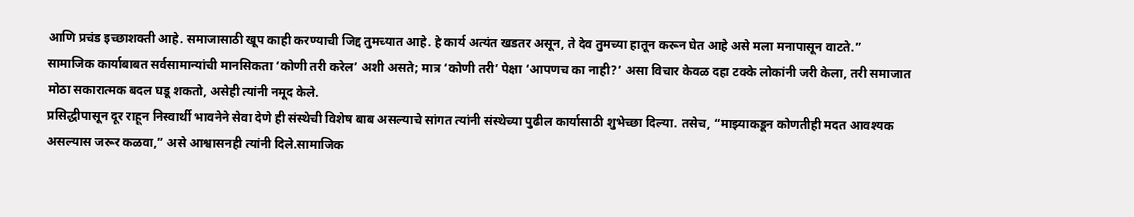आणि प्रचंड इच्छाशक्ती आहे. समाजासाठी खूप काही करण्याची जिद्द तुमच्यात आहे. हे कार्य अत्यंत खडतर असून, ते देव तुमच्या हातून करून घेत आहे असे मला मनापासून वाटते.”
सामाजिक कार्याबाबत सर्वसामान्यांची मानसिकता ‘कोणी तरी करेल’ अशी असते; मात्र ‘कोणी तरी’ पेक्षा ‘आपणच का नाही?’ असा विचार केवळ दहा टक्के लोकांनी जरी केला, तरी समाजात मोठा सकारात्मक बदल घडू शकतो, असेही त्यांनी नमूद केले.
प्रसिद्धीपासून दूर राहून निस्वार्थी भावनेने सेवा देणे ही संस्थेची विशेष बाब असल्याचे सांगत त्यांनी संस्थेच्या पुढील कार्यासाठी शुभेच्छा दिल्या. तसेच, “माझ्याकडून कोणतीही मदत आवश्यक असल्यास जरूर कळवा,” असे आश्वासनही त्यांनी दिले.सामाजिक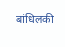बांधिलकी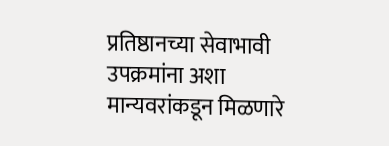प्रतिष्ठानच्या सेवाभावी उपक्रमांना अशा मान्यवरांकडून मिळणारे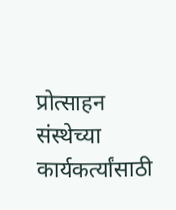प्रोत्साहन संस्थेच्या कार्यकर्त्यांसाठी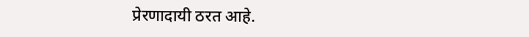प्रेरणादायी ठरत आहे.